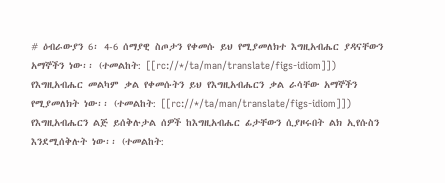# ዕብራውያን 6፡ 4-6 ሰማያዊ ስጦታን የቀመሱ ይህ የሚያመለክተ እግዚአብሔር ያዳናቸውን አማኞችን ነው፡፡ (ተመልከት: [[rc://*/ta/man/translate/figs-idiom]]) የእግዚአብሔር መልካም ቃል የቀመሱትን ይህ የእግዚአብሔርን ቃል ራሳቸው አማኞችን የሚያመለክት ነው፡፡ (ተመልከት: [[rc://*/ta/man/translate/figs-idiom]]) የእግዚአብሔርን ልጅ ይሰቅሉታል ሰዎች ከእግዚአብሔር ፊታቸውን ሲያዞሩበት ልክ ኢየሱስን እንደሚሰቅሉት ነው፡፡ (ተመልከት: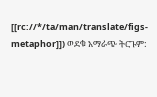[[rc://*/ta/man/translate/figs-metaphor]]) ወደቁ አማራጭ ትርጉም: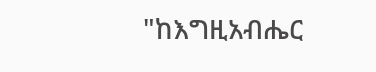"ከእግዚአብሔር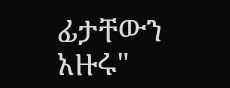ፊታቸውን አዙሩ"